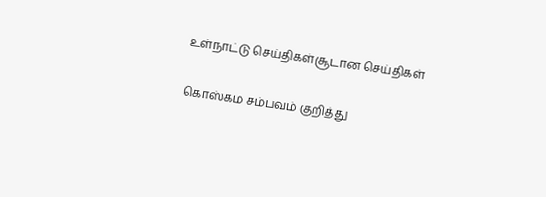உள்நாட்டு செய்திகள்சூடான செய்திகள்

கொஸ்கம சம்பவம் குறித்து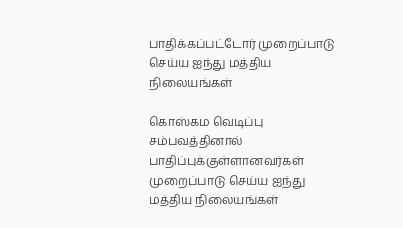பாதிக்கப்பட்டோர் முறைப்பாடு செய்ய ஐந்து மத்திய நிலையங்கள்

கொஸ்கம வெடிப்பு சம்பவத்தினால் பாதிப்புக்குள்ளானவர்கள் முறைப்பாடு செய்ய ஐந்து மத்திய நிலையங்கள்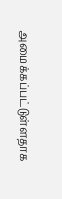அமைக்கப்பட்டுள்ளதாக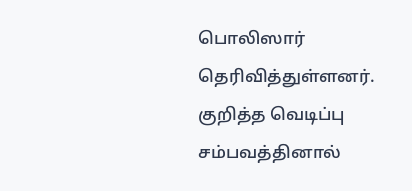பொலிஸார் தெரிவித்துள்ளனர். குறித்த வெடிப்பு சம்பவத்தினால்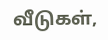வீடுகள்,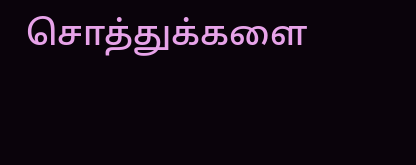சொத்துக்களை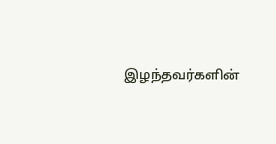இழந்தவர்களின்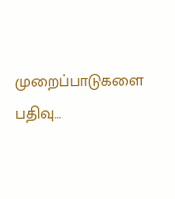முறைப்பாடுகளை பதிவு…